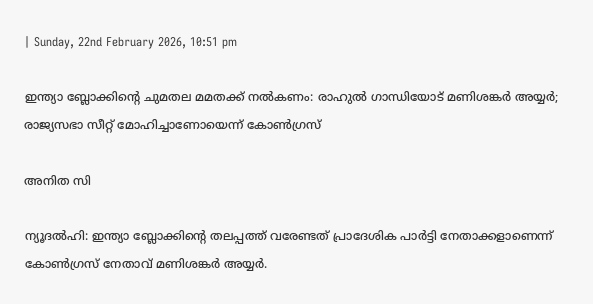| Sunday, 22nd February 2026, 10:51 pm

ഇന്ത്യാ ബ്ലോക്കിന്റെ ചുമതല മമതക്ക് നല്‍കണം: രാഹുല്‍ ഗാന്ധിയോട് മണിശങ്കര്‍ അയ്യര്‍; രാജ്യസഭാ സീറ്റ് മോഹിച്ചാണോയെന്ന് കോണ്‍ഗ്രസ്

അനിത സി

ന്യൂദല്‍ഹി: ഇന്ത്യാ ബ്ലോക്കിന്റെ തലപ്പത്ത് വരേണ്ടത് പ്രാദേശിക പാര്‍ട്ടി നേതാക്കളാണെന്ന് കോണ്‍ഗ്രസ് നേതാവ് മണിശങ്കര്‍ അയ്യര്‍.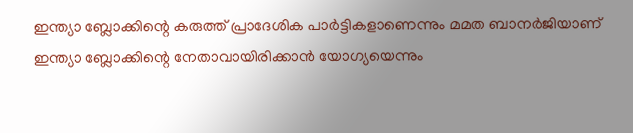ഇന്ത്യാ ബ്ലോക്കിന്റെ കരുത്ത് പ്രാദേശിക പാര്‍ട്ടികളാണെന്നും മമത ബാനര്‍ജിയാണ് ഇന്ത്യാ ബ്ലോക്കിന്റെ നേതാവായിരിക്കാന്‍ യോഗ്യയെന്നും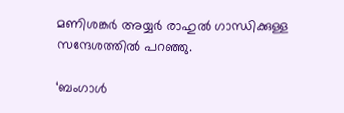മണിശങ്കര്‍ അയ്യര്‍ രാഹുല്‍ ഗാന്ധിക്കുള്ള സന്ദേശത്തില്‍ പറഞ്ഞു.

‘ബംഗാള്‍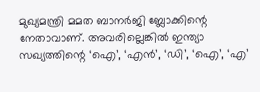മുഖ്യമന്ത്രി മമത ബാനര്‍ജി ബ്ലോക്കിന്റെ നേതാവാണ്. അവരില്ലെങ്കില്‍ ഇന്ത്യാ സഖ്യത്തിന്റെ ‘ഐ’, ‘എന്‍’, ‘ഡി’, ‘ഐ’, ‘എ’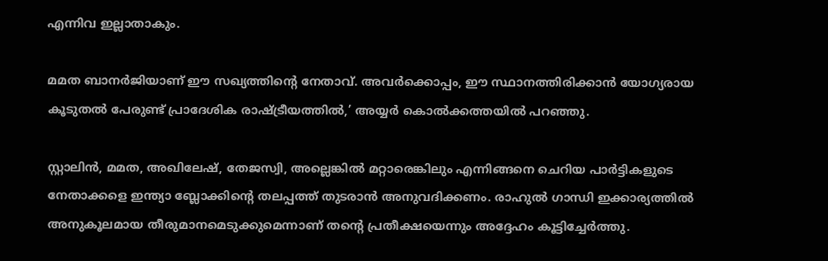എന്നിവ ഇല്ലാതാകും.

മമത ബാനര്‍ജിയാണ് ഈ സഖ്യത്തിന്റെ നേതാവ്. അവര്‍ക്കൊപ്പം, ഈ സ്ഥാനത്തിരിക്കാന്‍ യോഗ്യരായ കൂടുതല്‍ പേരുണ്ട് പ്രാദേശിക രാഷ്ട്രീയത്തില്‍,’ അയ്യര്‍ കൊല്‍ക്കത്തയില്‍ പറഞ്ഞു.

സ്റ്റാലിന്‍, മമത, അഖിലേഷ്, തേജസ്വി, അല്ലെങ്കില്‍ മറ്റാരെങ്കിലും എന്നിങ്ങനെ ചെറിയ പാര്‍ട്ടികളുടെ നേതാക്കളെ ഇന്ത്യാ ബ്ലോക്കിന്റെ തലപ്പത്ത് തുടരാന്‍ അനുവദിക്കണം. രാഹുല്‍ ഗാന്ധി ഇക്കാര്യത്തില്‍ അനുകൂലമായ തീരുമാനമെടുക്കുമെന്നാണ് തന്റെ പ്രതീക്ഷയെന്നും അദ്ദേഹം കൂട്ടിച്ചേര്‍ത്തു.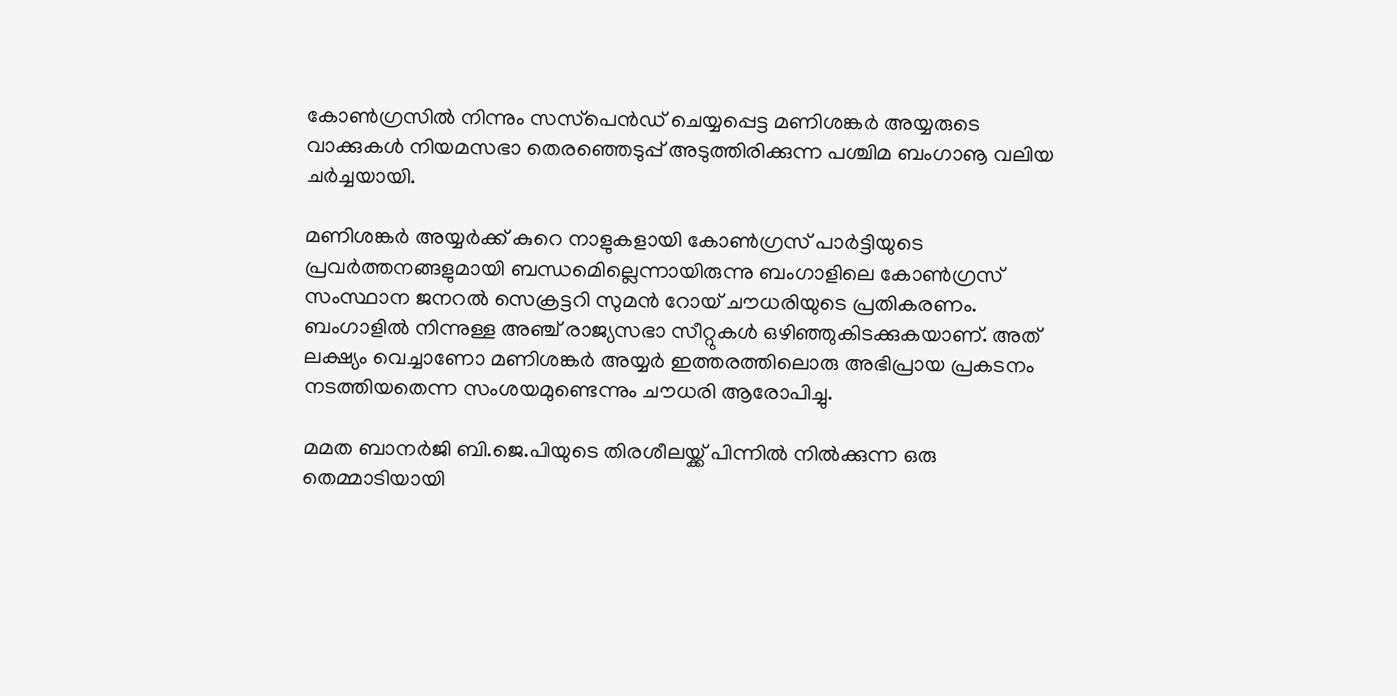കോണ്‍ഗ്രസില്‍ നിന്നും സസ്‌പെന്‍ഡ് ചെയ്യപ്പെട്ട മണിശങ്കര്‍ അയ്യരുടെ വാക്കുകള്‍ നിയമസഭാ തെരഞ്ഞെടുപ്പ് അടുത്തിരിക്കുന്ന പശ്ചിമ ബംഗാൡ വലിയ ചര്‍ച്ചയായി.

മണിശങ്കര്‍ അയ്യര്‍ക്ക് കുറെ നാളുകളായി കോണ്‍ഗ്രസ് പാര്‍ട്ടിയുടെ പ്രവര്‍ത്തനങ്ങളുമായി ബന്ധമെില്ലെന്നായിരുന്നു ബംഗാളിലെ കോണ്‍ഗ്രസ് സംസ്ഥാന ജനറല്‍ സെക്രട്ടറി സുമന്‍ റോയ് ചൗധരിയുടെ പ്രതികരണം.
ബംഗാളില്‍ നിന്നുള്ള അഞ്ച് രാജ്യസഭാ സീറ്റുകള്‍ ഒഴിഞ്ഞുകിടക്കുകയാണ്. അത് ലക്ഷ്യം വെച്ചാണോ മണിശങ്കര്‍ അയ്യര്‍ ഇത്തരത്തിലൊരു അഭിപ്രായ പ്രകടനം നടത്തിയതെന്ന സംശയമുണ്ടെന്നും ചൗധരി ആരോപിച്ചു.

മമത ബാനര്‍ജി ബി.ജെ.പിയുടെ തിരശീലയ്ക്ക് പിന്നില്‍ നില്‍ക്കുന്ന ഒരു തെമ്മാടിയായി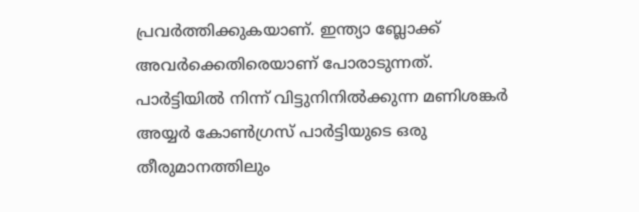പ്രവര്‍ത്തിക്കുകയാണ്. ഇന്ത്യാ ബ്ലോക്ക് അവര്‍ക്കെതിരെയാണ് പോരാടുന്നത്. പാര്‍ട്ടിയില്‍ നിന്ന് വിട്ടുനിനില്‍ക്കുന്ന മണിശങ്കര്‍ അയ്യര്‍ കോണ്‍ഗ്രസ് പാര്‍ട്ടിയുടെ ഒരു തീരുമാനത്തിലും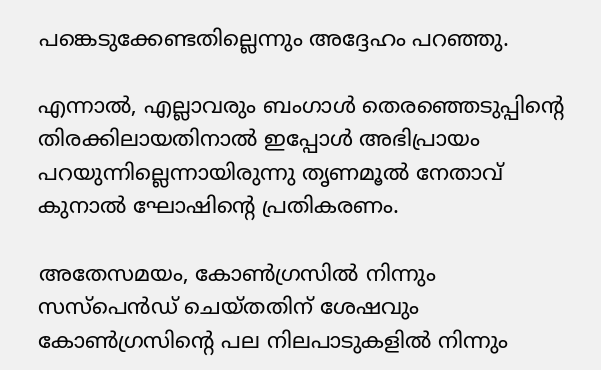പങ്കെടുക്കേണ്ടതില്ലെന്നും അദ്ദേഹം പറഞ്ഞു.

എന്നാല്‍, എല്ലാവരും ബംഗാള്‍ തെരഞ്ഞെടുപ്പിന്റെ തിരക്കിലായതിനാല്‍ ഇപ്പോള്‍ അഭിപ്രായം പറയുന്നില്ലെന്നായിരുന്നു തൃണമൂല്‍ നേതാവ് കുനാല്‍ ഘോഷിന്റെ പ്രതികരണം.

അതേസമയം, കോണ്‍ഗ്രസില്‍ നിന്നും സസ്‌പെന്‍ഡ് ചെയ്തതിന് ശേഷവും കോണ്‍ഗ്രസിന്റെ പല നിലപാടുകളില്‍ നിന്നും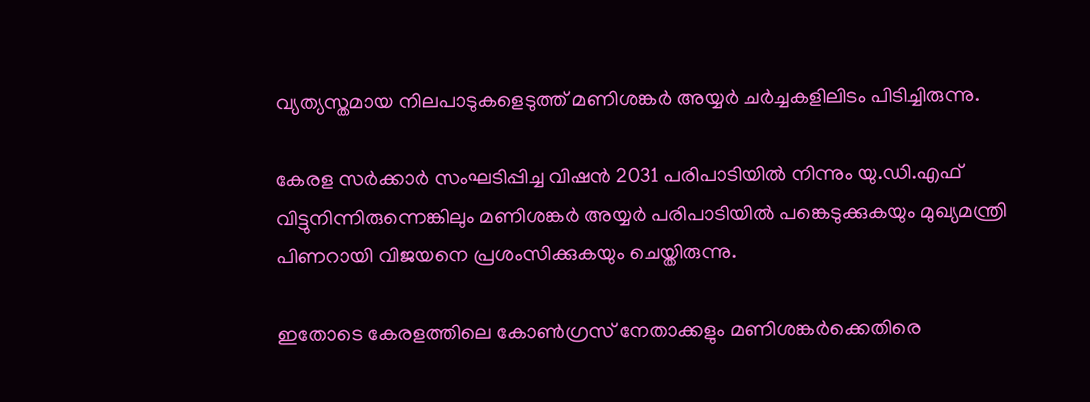വ്യത്യസ്തമായ നിലപാടുകളെടുത്ത് മണിശങ്കര്‍ അയ്യര്‍ ചര്‍ച്ചകളിലിടം പിടിച്ചിരുന്നു.

കേരള സര്‍ക്കാര്‍ സംഘടിപ്പിച്ച വിഷന്‍ 2031 പരിപാടിയില്‍ നിന്നും യു.ഡി.എഫ് വിട്ടുനിന്നിരുന്നെങ്കിലും മണിശങ്കര്‍ അയ്യര്‍ പരിപാടിയില്‍ പങ്കെടുക്കുകയും മുഖ്യമന്ത്രി പിണറായി വിജയനെ പ്രശംസിക്കുകയും ചെയ്തിരുന്നു.

ഇതോടെ കേരളത്തിലെ കോണ്‍ഗ്രസ് നേതാക്കളും മണിശങ്കര്‍ക്കെതിരെ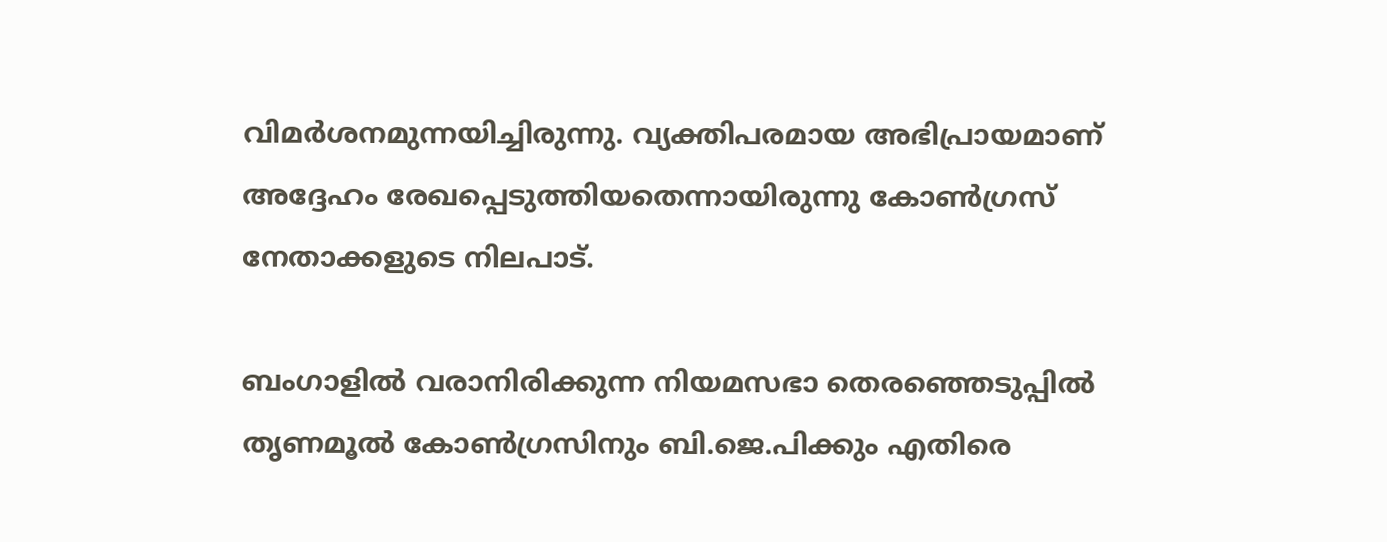വിമര്‍ശനമുന്നയിച്ചിരുന്നു. വ്യക്തിപരമായ അഭിപ്രായമാണ് അദ്ദേഹം രേഖപ്പെടുത്തിയതെന്നായിരുന്നു കോണ്‍ഗ്രസ് നേതാക്കളുടെ നിലപാട്.

ബംഗാളില്‍ വരാനിരിക്കുന്ന നിയമസഭാ തെരഞ്ഞെടുപ്പില്‍ തൃണമൂല്‍ കോണ്‍ഗ്രസിനും ബി.ജെ.പിക്കും എതിരെ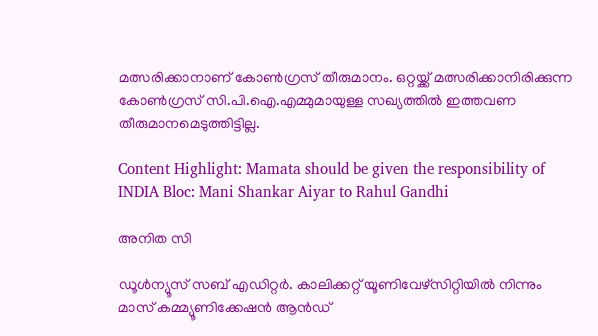മത്സരിക്കാനാണ് കോണ്‍ഗ്രസ് തീരുമാനം. ഒറ്റയ്ക്ക് മത്സരിക്കാനിരിക്കുന്ന കോണ്‍ഗ്രസ് സി.പി.ഐ.എമ്മുമായുള്ള സഖ്യത്തില്‍ ഇത്തവണ തീരുമാനമെടുത്തിട്ടില്ല.

Content Highlight: Mamata should be given the responsibility of INDIA Bloc: Mani Shankar Aiyar to Rahul Gandhi

അനിത സി

ഡൂള്‍ന്യൂസ് സബ് എഡിറ്റര്‍. കാലിക്കറ്റ് യൂണിവേഴ്‌സിറ്റിയില്‍ നിന്നും മാസ് കമ്മ്യൂണിക്കേഷന്‍ ആന്‍ഡ്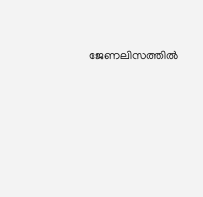ജേണലിസത്തില്‍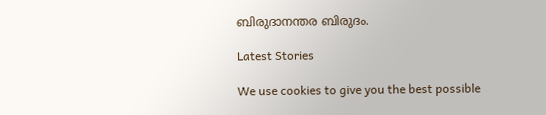ബിരുദാനന്തര ബിരുദം.

Latest Stories

We use cookies to give you the best possible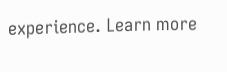experience. Learn more